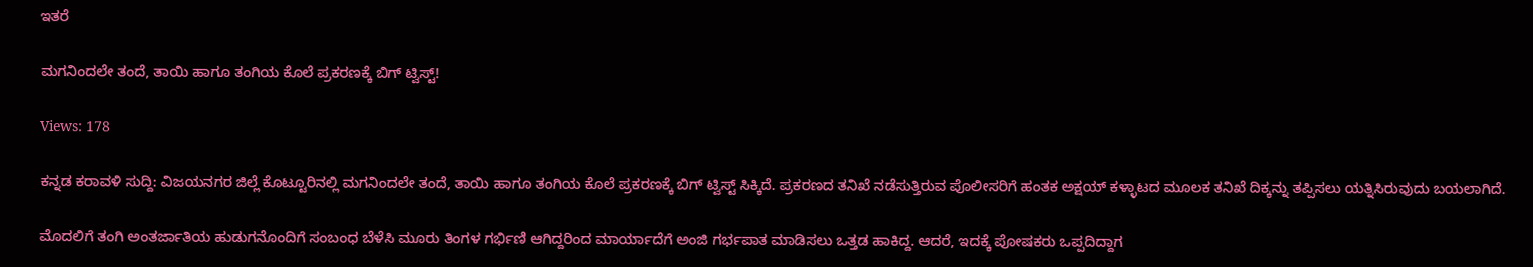ಇತರೆ

ಮಗನಿಂದಲೇ ತಂದೆ, ತಾಯಿ ಹಾಗೂ ತಂಗಿಯ ಕೊಲೆ ಪ್ರಕರಣಕ್ಕೆ ಬಿಗ್ ಟ್ವಿಸ್ಟ್!

Views: 178

ಕನ್ನಡ ಕರಾವಳಿ ಸುದ್ದಿ: ವಿಜಯನಗರ ಜಿಲ್ಲೆ ಕೊಟ್ಟೂರಿನಲ್ಲಿ ಮಗನಿಂದಲೇ ತಂದೆ, ತಾಯಿ ಹಾಗೂ ತಂಗಿಯ ಕೊಲೆ ಪ್ರಕರಣಕ್ಕೆ ಬಿಗ್ ಟ್ವಿಸ್ಟ್ ಸಿಕ್ಕಿದೆ. ಪ್ರಕರಣದ ತನಿಖೆ ನಡೆಸುತ್ತಿರುವ ಪೊಲೀಸರಿಗೆ ಹಂತಕ ಅಕ್ಷಯ್ ಕಳ್ಳಾಟದ ಮೂಲಕ ತನಿಖೆ ದಿಕ್ಕನ್ನು ತಪ್ಪಿಸಲು ಯತ್ನಿಸಿರುವುದು ಬಯಲಾಗಿದೆ.

ಮೊದಲಿಗೆ ತಂಗಿ ಅಂತರ್ಜಾತಿಯ ಹುಡುಗನೊಂದಿಗೆ ಸಂಬಂಧ ಬೆಳೆಸಿ ಮೂರು ತಿಂಗಳ ಗರ್ಭಿಣಿ ಆಗಿದ್ದರಿಂದ ಮಾರ್ಯಾದೆಗೆ ಅಂಜಿ ಗರ್ಭಪಾತ ಮಾಡಿಸಲು ಒತ್ತಡ ಹಾಕಿದ್ದ. ಆದರೆ, ಇದಕ್ಕೆ ಪೋಷಕರು ಒಪ್ಪದಿದ್ದಾಗ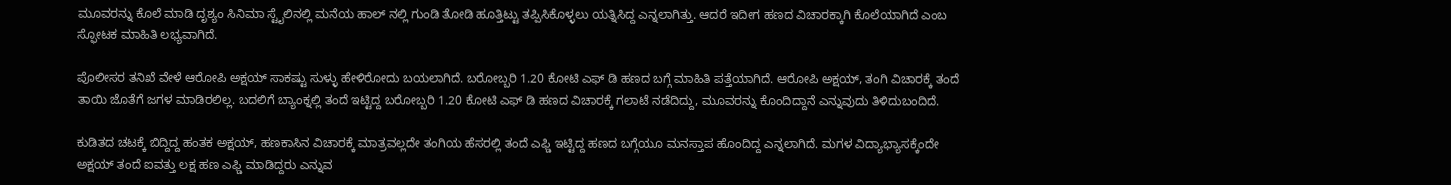ಮೂವರನ್ನು ಕೊಲೆ ಮಾಡಿ ದೃಶ್ಯಂ ಸಿನಿಮಾ ಸ್ಟೈಲಿನಲ್ಲಿ ಮನೆಯ ಹಾಲ್ ನಲ್ಲಿ ಗುಂಡಿ ತೋಡಿ ಹೂತ್ತಿಟ್ಟು ತಪ್ಪಿಸಿಕೊಳ್ಳಲು ಯತ್ನಿಸಿದ್ದ ಎನ್ನಲಾಗಿತ್ತು. ಆದರೆ ಇದೀಗ ಹಣದ ವಿಚಾರಕ್ಕಾಗಿ ಕೊಲೆಯಾಗಿದೆ ಎಂಬ ಸ್ಫೋಟಕ ಮಾಹಿತಿ ಲಭ್ಯವಾಗಿದೆ.

ಪೊಲೀಸರ ತನಿಖೆ ವೇಳೆ ಆರೋಪಿ ಅಕ್ಷಯ್ ಸಾಕಷ್ಟು ಸುಳ್ಳು ಹೇಳಿರೋದು ಬಯಲಾಗಿದೆ. ಬರೋಬ್ಬರಿ 1.20 ಕೋಟಿ ಎಫ್ ಡಿ ಹಣದ ಬಗ್ಗೆ ಮಾಹಿತಿ ಪತ್ತೆಯಾಗಿದೆ. ಆರೋಪಿ ಅಕ್ಷಯ್, ತಂಗಿ ವಿಚಾರಕ್ಕೆ ತಂದೆ ತಾಯಿ ಜೊತೆಗೆ ಜಗಳ ಮಾಡಿರಲಿಲ್ಲ. ಬದಲಿಗೆ ಬ್ಯಾಂಕ್ನಲ್ಲಿ ತಂದೆ ಇಟ್ಟಿದ್ದ ಬರೋಬ್ಬರಿ 1.20 ಕೋಟಿ ಎಫ್ ಡಿ ಹಣದ ವಿಚಾರಕ್ಕೆ ಗಲಾಟೆ ನಡೆದಿದ್ದು, ಮೂವರನ್ನು ಕೊಂದಿದ್ದಾನೆ ಎನ್ನುವುದು ತಿಳಿದುಬಂದಿದೆ.

ಕುಡಿತದ ಚಟಕ್ಕೆ ಬಿದ್ದಿದ್ದ ಹಂತಕ ಅಕ್ಷಯ್, ಹಣಕಾಸಿನ ವಿಚಾರಕ್ಕೆ ಮಾತ್ರವಲ್ಲದೇ ತಂಗಿಯ ಹೆಸರಲ್ಲಿ ತಂದೆ ಎಫ್ಡಿ ಇಟ್ಟಿದ್ದ ಹಣದ ಬಗ್ಗೆಯೂ ಮನಸ್ತಾಪ ಹೊಂದಿದ್ದ ಎನ್ನಲಾಗಿದೆ. ಮಗಳ ವಿದ್ಯಾಭ್ಯಾಸಕ್ಕೆಂದೇ ಅಕ್ಷಯ್ ತಂದೆ ಐವತ್ತು ಲಕ್ಷ ಹಣ ಎಫ್ಡಿ ಮಾಡಿದ್ದರು ಎನ್ನುವ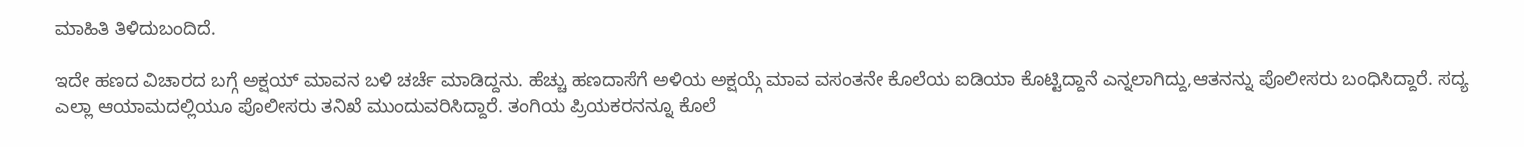ಮಾಹಿತಿ ತಿಳಿದುಬಂದಿದೆ.

ಇದೇ ಹಣದ ವಿಚಾರದ ಬಗ್ಗೆ ಅಕ್ಷಯ್ ಮಾವನ ಬಳಿ ಚರ್ಚೆ ಮಾಡಿದ್ದನು. ಹೆಚ್ಚು ಹಣದಾಸೆಗೆ ಅಳಿಯ ಅಕ್ಷಯ್ಗೆ ಮಾವ ವಸಂತನೇ ಕೊಲೆಯ ಐಡಿಯಾ ಕೊಟ್ಟಿದ್ದಾನೆ ಎನ್ನಲಾಗಿದ್ದು,ಆತನನ್ನು ಪೊಲೀಸರು ಬಂಧಿಸಿದ್ದಾರೆ. ಸದ್ಯ ಎಲ್ಲಾ ಆಯಾಮದಲ್ಲಿಯೂ ಪೊಲೀಸರು ತನಿಖೆ ಮುಂದುವರಿಸಿದ್ದಾರೆ. ತಂಗಿಯ ಪ್ರಿಯಕರನನ್ನೂ ಕೊಲೆ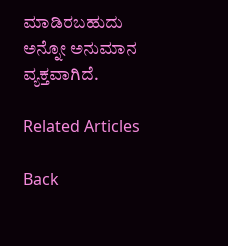ಮಾಡಿರಬಹುದು ಅನ್ನೋ ಅನುಮಾನ ವ್ಯಕ್ತವಾಗಿದೆ.

Related Articles

Back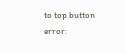to top button
error: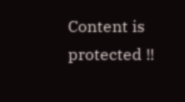Content is protected !!